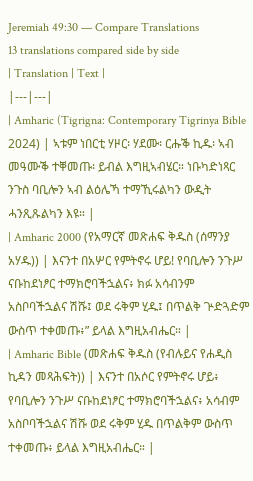Jeremiah 49:30 — Compare Translations
13 translations compared side by side
| Translation | Text |
|---|---|
| Amharic (Tigrigna: Contemporary Tigrinya Bible 2024) | ኣቱም ነበርቲ ሃዞር፡ ሃደሙ፡ ርሑቕ ኪዱ፡ ኣብ መዓሙቕ ተቐመጡ፡ ይብል እግዚኣብሄር። ነቡካድነጻር ንጉስ ባቢሎን ኣብ ልዕሌኻ ተማኺሩልካን ውዲት ሓንጺጹልካን እዩ። |
| Amharic 2000 (የአማርኛ መጽሐፍ ቅዱስ (ሰማንያ አሃዱ)) | እናንተ በአሦር የምትኖሩ ሆይ! የባቢሎን ንጉሥ ናቡከደነፆር ተማክሮባችኋልና፥ ክፉ አሳብንም አስቦባችኋልና ሽሹ፤ ወደ ሩቅም ሂዱ፤ በጥልቅ ጕድጓድም ውስጥ ተቀመጡ፥” ይላል እግዚአብሔር። |
| Amharic Bible (መጽሐፍ ቅዱስ (የብሉይና የሐዲስ ኪዳን መጻሕፍት)) | እናንተ በአሶር የምትኖሩ ሆይ፥ የባቢሎን ንጉሥ ናቡከደነፆር ተማክሮባችኋልና፥ አሳብም አስቦባችኋልና ሽሹ ወደ ሩቅም ሂዱ በጥልቅም ውስጥ ተቀመጡ፥ ይላል እግዚአብሔር። |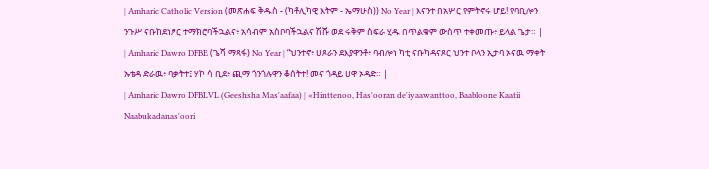| Amharic Catholic Version (መጽሐፍ ቅዱስ - (ካቶሊካዊ እትም - ኤማሁስ)) No Year | እናንተ በአሦር የምትኖሩ ሆይ! የባቢሎን ንጉሥ ናቡከደነፆር ተማክሮባችኋልና፥ አሳብም አስቦባችኋልና ሽሹ ወደ ሩቅም ስፍራ ሂዱ በጥልቁም ውስጥ ተቀመጡ፥ ይላል ጌታ። |
| Amharic Dawro DFBE (ጌሻ ማጻፋ) No Year | “ህንተኖ፥ ሀጾራን ደእያዋንቶ፥ ባብሎነ ካቲ ናቡካዳናጾር ህንተ ቦላን ኢታባ ኦናዉ ማቀት ኡቴዳ ድራዉ፥ ባቃትተ፤ ሃኮ ሳ ቢደ፥ ጪማ ጎንጎሉዋን ቆሰትተ! መና ጎዳይ ሀዋ ኦዳድ። |
| Amharic Dawro DFBLVL (Geeshsha Mas'aafaa) | «Hinttenoo, Has'ooran de'iyaawanttoo, Baabloone Kaatii Naabukadanas'oori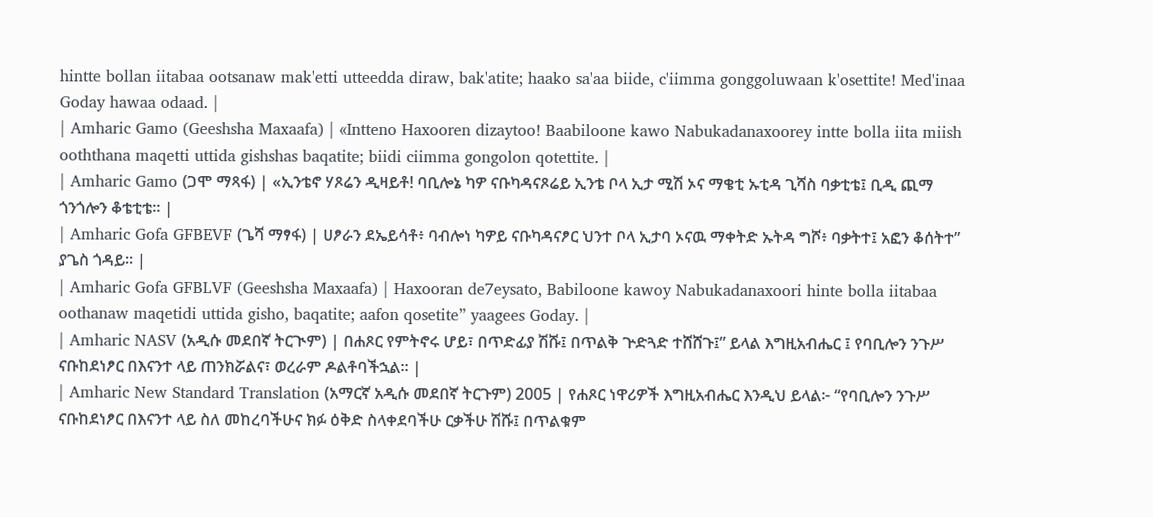hintte bollan iitabaa ootsanaw mak'etti utteedda diraw, bak'atite; haako sa'aa biide, c'iimma gonggoluwaan k'osettite! Med'inaa Goday hawaa odaad. |
| Amharic Gamo (Geeshsha Maxaafa) | «Intteno Haxooren dizaytoo! Baabiloone kawo Nabukadanaxoorey intte bolla iita miish ooththana maqetti uttida gishshas baqatite; biidi ciimma gongolon qotettite. |
| Amharic Gamo (ጋሞ ማጻፋ) | «ኢንቴኖ ሃጾሬን ዲዛይቶ! ባቢሎኔ ካዎ ናቡካዳናጾሬይ ኢንቴ ቦላ ኢታ ሚሽ ኦና ማቄቲ ኡቲዳ ጊሻስ ባቃቲቴ፤ ቢዲ ጪማ ጎንጎሎን ቆቴቲቴ። |
| Amharic Gofa GFBEVF (ጌሻ ማፃፋ) | ሀፆራን ደኤይሳቶ፥ ባብሎነ ካዎይ ናቡካዳናፆር ህንተ ቦላ ኢታባ ኦናዉ ማቀትድ ኡትዳ ግሾ፥ ባቃትተ፤ አፎን ቆሰትተ” ያጌስ ጎዳይ። |
| Amharic Gofa GFBLVF (Geeshsha Maxaafa) | Haxooran de7eysato, Babiloone kawoy Nabukadanaxoori hinte bolla iitabaa oothanaw maqetidi uttida gisho, baqatite; aafon qosetite” yaagees Goday. |
| Amharic NASV (አዲሱ መደበኛ ትርጒም) | በሐጾር የምትኖሩ ሆይ፣ በጥድፊያ ሽሹ፤ በጥልቅ ጕድጓድ ተሸሸጉ፤” ይላል እግዚአብሔር ፤ የባቢሎን ንጉሥ ናቡከደነፆር በእናንተ ላይ ጠንክሯልና፣ ወረራም ዶልቶባችኋል። |
| Amharic New Standard Translation (አማርኛ አዲሱ መደበኛ ትርጉም) 2005 | የሐጾር ነዋሪዎች እግዚአብሔር እንዲህ ይላል፦ “የባቢሎን ንጉሥ ናቡከደነፆር በእናንተ ላይ ስለ መከረባችሁና ክፉ ዕቅድ ስላቀደባችሁ ርቃችሁ ሽሹ፤ በጥልቁም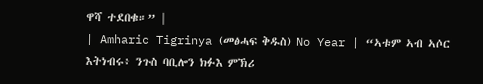ዋሻ ተደበቁ።” |
| Amharic Tigrinya (መፅሓፍ ቅዱስ) No Year | “ኣቱም ኣብ ኣሶር እትነብሩ፥ ንጉስ ባቢሎን ክፉእ ምኽሪ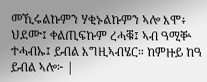መኺሩልኩምን ሃቂኑልኩምን ኣሎ እሞ፥ ህደሙ፤ ቀልጢፍኩም ረሓቑ፤ ኣብ ዓሚቝ ተሓብኡ፤ ይብል እግዚኣብሄር። ከምዙይ ከዓ ይብል ኣሎ፦ |